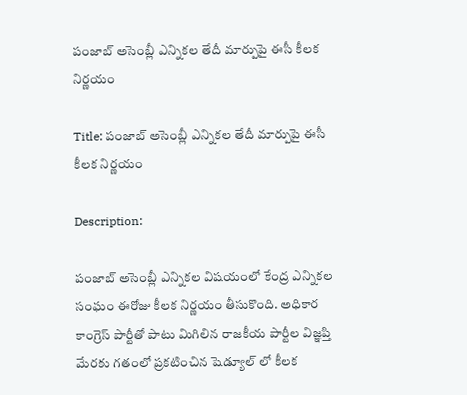పంజాబ్ అసెంబ్లీ ఎన్నికల తేదీ మార్పుపై ఈసీ కీలక నిర్ణయం

Title: పంజాబ్ అసెంబ్లీ ఎన్నికల తేదీ మార్పుపై ఈసీ కీలక నిర్ణయం

Description:

పంజాబ్ అసెంబ్లీ ఎన్నికల విషయంలో కేంద్ర ఎన్నికల సంఘం ఈరోజు కీలక నిర్ణయం తీసుకొంది. అధికార కాంగ్రెస్ పార్టీతో పాటు మిగిలిన రాజకీయ పార్టీల విజ్ఞప్తి మేరకు గతంలో ప్రకటించిన షెడ్యూల్ లో కీలక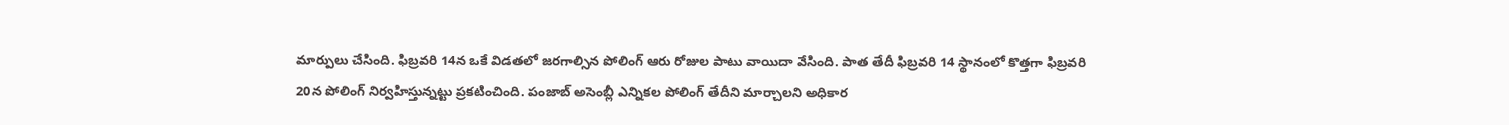మార్పులు చేసింది. ఫిబ్రవరి 14న ఒకే విడతలో జరగాల్సిన పోలింగ్ ఆరు రోజుల పాటు వాయిదా వేసింది. పాత తేదీ ఫిబ్రవరి 14 స్థానంలో కొత్తగా ఫిబ్రవరి 20న పోలింగ్ నిర్వహిస్తున్నట్టు ప్రకటించింది. పంజాబ్ అసెంబ్లీ ఎన్నికల పోలింగ్ తేదీని మార్చాలని అధికార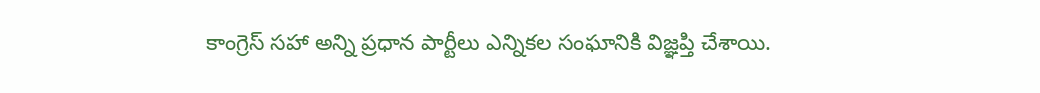కాంగ్రెస్ సహా అన్ని ప్రధాన పార్టీలు ఎన్నికల సంఘానికి విజ్ఞప్తి చేశాయి.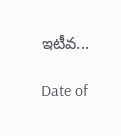ఇటీవ...

Date of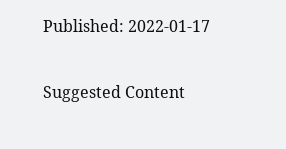Published: 2022-01-17

Suggested Content